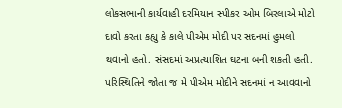લોકસભાની કાર્યવાહી દરમિયાન સ્પીકર ઓમ બિરલાએ મોટો દાવો કરતા કહ્યુ કે કાલે પીએમ મોદી પર સદનમાં હુમલો થવાનો હતો. સંસદમાં અપ્રત્યાશિત ઘટના બની શકતી હતી. પરિસ્થિતિને જોતા જ મે પીએમ મોદીને સદનમાં ન આવવાનો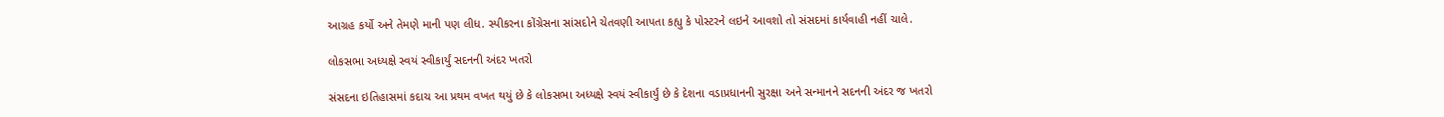આગ્રહ કર્યો અને તેમણે માની પણ લીધ. સ્પીકરના કોંગ્રેસના સાંસદોને ચેતવણી આપતા કહ્યુ કે પોસ્ટરને લઇને આવશો તો સંસદમાં કાર્યવાહી નહીં ચાલે.

લોકસભા અધ્યક્ષે સ્વયં સ્વીકાર્યું સદનની અંદર ખતરો

સંસદના ઇતિહાસમાં કદાચ આ પ્રથમ વખત થયું છે કે લોકસભા અધ્યક્ષે સ્વયં સ્વીકાર્યું છે કે દેશના વડાપ્રધાનની સુરક્ષા અને સન્માનને સદનની અંદર જ ખતરો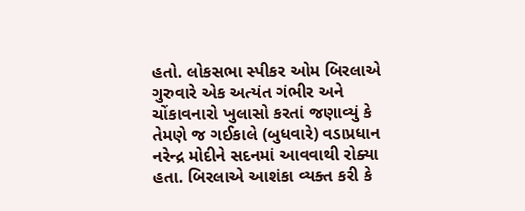હતો. લોકસભા સ્પીકર ઓમ બિરલાએ ગુરુવારે એક અત્યંત ગંભીર અને ચોંકાવનારો ખુલાસો કરતાં જણાવ્યું કે તેમણે જ ગઈકાલે (બુધવારે) વડાપ્રધાન નરેન્દ્ર મોદીને સદનમાં આવવાથી રોક્યા હતા. બિરલાએ આશંકા વ્યક્ત કરી કે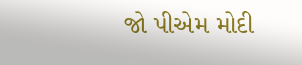જો પીએમ મોદી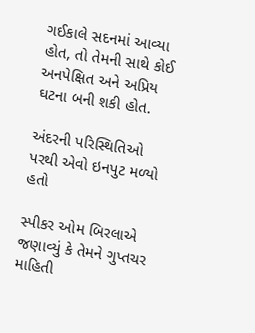ગઈકાલે સદનમાં આવ્યા હોત, તો તેમની સાથે કોઈ અનપેક્ષિત અને અપ્રિય ઘટના બની શકી હોત.

અંદરની પરિસ્થિતિઓ પરથી એવો ઇનપુટ મળ્યો હતો

સ્પીકર ઓમ બિરલાએ જણાવ્યું કે તેમને ગુપ્તચર માહિતી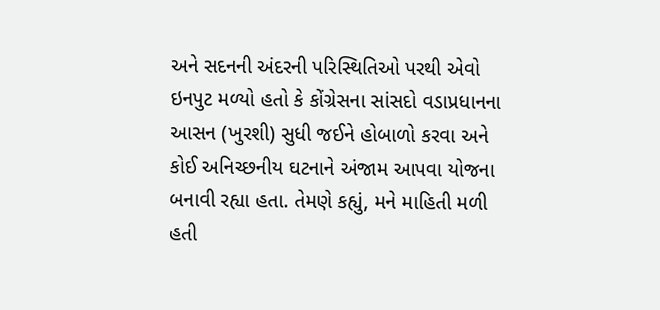અને સદનની અંદરની પરિસ્થિતિઓ પરથી એવો ઇનપુટ મળ્યો હતો કે કોંગ્રેસના સાંસદો વડાપ્રધાનના આસન (ખુરશી) સુધી જઈને હોબાળો કરવા અને કોઈ અનિચ્છનીય ઘટનાને અંજામ આપવા યોજના બનાવી રહ્યા હતા. તેમણે કહ્યું, મને માહિતી મળી હતી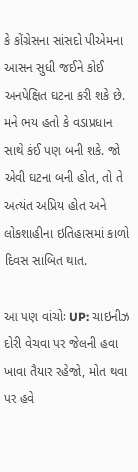કે કોંગ્રેસના સાંસદો પીએમના આસન સુધી જઈને કોઈ અનપેક્ષિત ઘટના કરી શકે છે. મને ભય હતો કે વડાપ્રધાન સાથે કંઈ પણ બની શકે. જો એવી ઘટના બની હોત, તો તે અત્યંત અપ્રિય હોત અને લોકશાહીના ઇતિહાસમાં કાળો દિવસ સાબિત થાત.

આ પણ વાંચોઃ UP: ચાઇનીઝ દોરી વેચવા પર જેલની હવા ખાવા તૈયાર રહેજો, મોત થવા પર હવે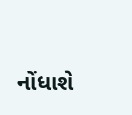નોંધાશે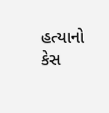હત્યાનો કેસ